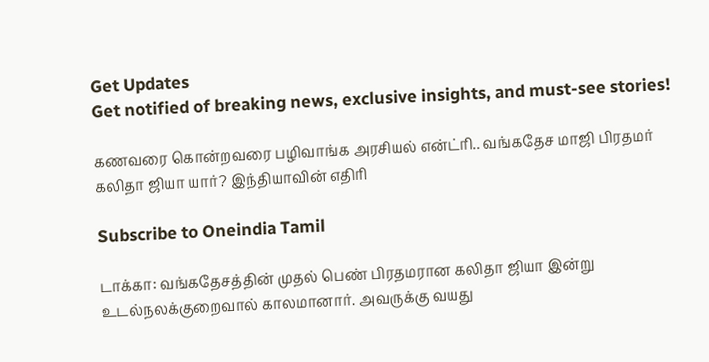Get Updates
Get notified of breaking news, exclusive insights, and must-see stories!

கணவரை கொன்றவரை பழிவாங்க அரசியல் என்ட்ரி.. வங்கதேச மாஜி பிரதமர் கலிதா ஜியா யார்? இந்தியாவின் எதிரி

Subscribe to Oneindia Tamil

டாக்கா: வங்கதேசத்தின் முதல் பெண் பிரதமரான கலிதா ஜியா இன்று உடல்நலக்குறைவால் காலமானார். அவருக்கு வயது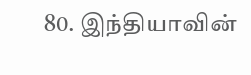80. இந்தியாவின்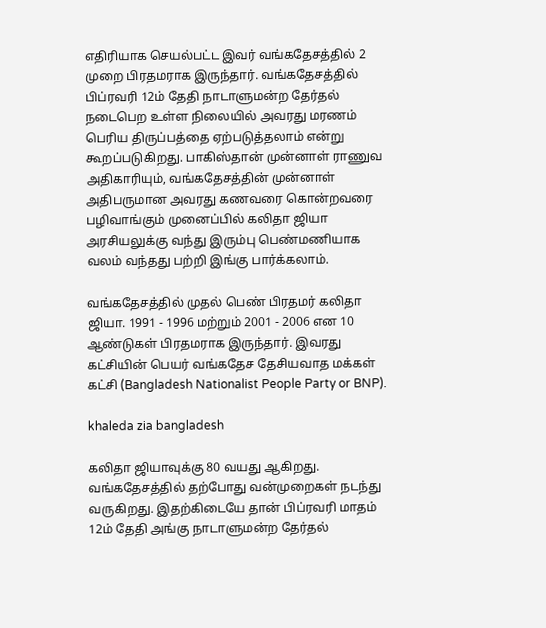எதிரியாக செயல்பட்ட இவர் வங்கதேசத்தில் 2 முறை பிரதமராக இருந்தார். வங்கதேசத்தில் பிப்ரவரி 12ம் தேதி நாடாளுமன்ற தேர்தல் நடைபெற உள்ள நிலையில் அவரது மரணம் பெரிய திருப்பத்தை ஏற்படுத்தலாம் என்று கூறப்படுகிறது. பாகிஸ்தான் முன்னாள் ராணுவ அதிகாரியும், வங்கதேசத்தின் முன்னாள் அதிபருமான அவரது கணவரை கொன்றவரை பழிவாங்கும் முனைப்பில் கலிதா ஜியா அரசியலுக்கு வந்து இரும்பு பெண்மணியாக வலம் வந்தது பற்றி இங்கு பார்க்கலாம்.

வங்கதேசத்தில் முதல் பெண் பிரதமர் கலிதா ஜியா. 1991 - 1996 மற்றும் 2001 - 2006 என 10 ஆண்டுகள் பிரதமராக இருந்தார். இவரது கட்சியின் பெயர் வங்கதேச தேசியவாத மக்கள் கட்சி (Bangladesh Nationalist People Party or BNP).

khaleda zia bangladesh

கலிதா ஜியாவுக்கு 80 வயது ஆகிறது. வங்கதேசத்தில் தற்போது வன்முறைகள் நடந்து வருகிறது. இதற்கிடையே தான் பிப்ரவரி மாதம் 12ம் தேதி அங்கு நாடாளுமன்ற தேர்தல்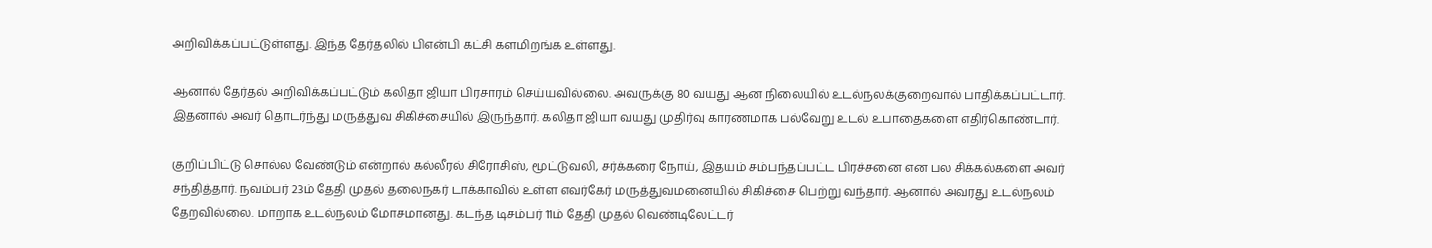அறிவிக்கப்பட்டுள்ளது. இந்த தேர்தலில் பிஎன்பி கட்சி களமிறங்க உள்ளது.

ஆனால் தேர்தல் அறிவிக்கப்பட்டும் கலிதா ஜியா பிரசாரம் செய்யவில்லை. அவருக்கு 80 வயது ஆன நிலையில் உடல்நலக்குறைவால் பாதிக்கப்பட்டார். இதனால் அவர் தொடர்ந்து மருத்துவ சிகிச்சையில் இருந்தார். கலிதா ஜியா வயது முதிர்வு காரணமாக பல்வேறு உடல் உபாதைகளை எதிர்கொண்டார்.

குறிப்பிட்டு சொல்ல வேண்டும் என்றால் கல்லீரல் சிரோசிஸ், மூட்டுவலி, சர்க்கரை நோய், இதயம் சம்பந்தப்பட்ட பிரச்சனை என பல சிக்கல்களை அவர் சந்தித்தார். நவம்பர் 23ம் தேதி முதல் தலைநகர் டாக்காவில் உள்ள எவர்கேர் மருத்துவமனையில் சிகிச்சை பெற்று வந்தார். ஆனால் அவரது உடல்நலம் தேறவில்லை. மாறாக உடல்நலம் மோசமானது. கடந்த டிசம்பர் 11ம் தேதி முதல் வெண்டிலேட்டர்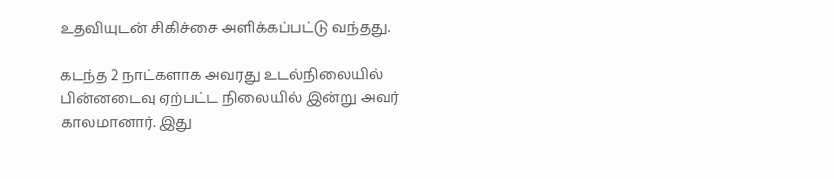உதவியுடன் சிகிச்சை அளிக்கப்பட்டு வந்தது.

கடந்த 2 நாட்களாக அவரது உடல்நிலையில் பின்னடைவு ஏற்பட்ட நிலையில் இன்று அவர் காலமானார். இது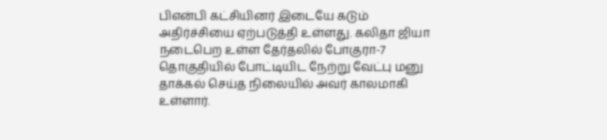பிஎன்பி கட்சியினர் இடையே கடும் அதிர்ச்சியை ஏற்படுத்தி உள்ளது. கலிதா ஜியா நடைபெற உள்ள தேர்தலில் போகுரா-7 தொகுதியில் போட்டியிட நேற்று வேட்பு மனு தாக்கல் செய்த நிலையில் அவர் காலமாகி உள்ளார்.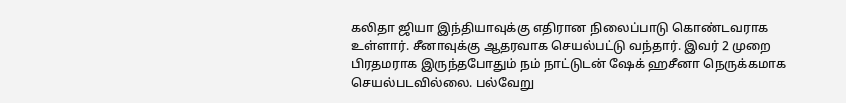கலிதா ஜியா இந்தியாவுக்கு எதிரான நிலைப்பாடு கொண்டவராக உள்ளார். சீனாவுக்கு ஆதரவாக செயல்பட்டு வந்தார். இவர் 2 முறை பிரதமராக இருந்தபோதும் நம் நாட்டுடன் ஷேக் ஹசீனா நெருக்கமாக செயல்படவில்லை. பல்வேறு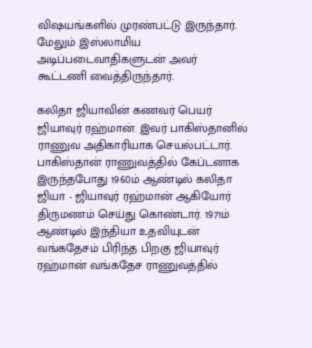விஷயங்களில் முரண்பட்டு இருந்தார். மேலும் இஸ்லாமிய அடிப்படைவாதிகளுடன் அவர் கூட்டணி வைத்திருந்தார்.

கலிதா ஜியாவின் கணவர் பெயர் ஜியாவுர் ரஹ்மான். இவர் பாகிஸ்தானில் ராணுவ அதிகாரியாக செயல்பட்டார். பாகிஸ்தான் ராணுவத்தில் கேப்டனாக இருந்தபோது 1960ம் ஆண்டில் கலிதா ஜியா - ஜியாவுர் ரஹ்மான் ஆகியோர் திருமணம் செய்து கொண்டார். 1971ம் ஆண்டில் இந்தியா உதவியுடன் வங்கதேசம் பிரிந்த பிறகு ஜியாவுர் ரஹ்மான் வங்கதேச ராணுவத்தில்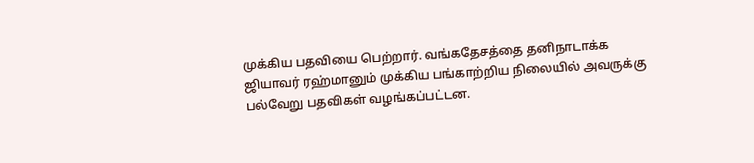முக்கிய பதவியை பெற்றார். வங்கதேசத்தை தனிநாடாக்க ஜியாவர் ரஹ்மானும் முக்கிய பங்காற்றிய நிலையில் அவருக்கு பல்வேறு பதவிகள் வழங்கப்பட்டன.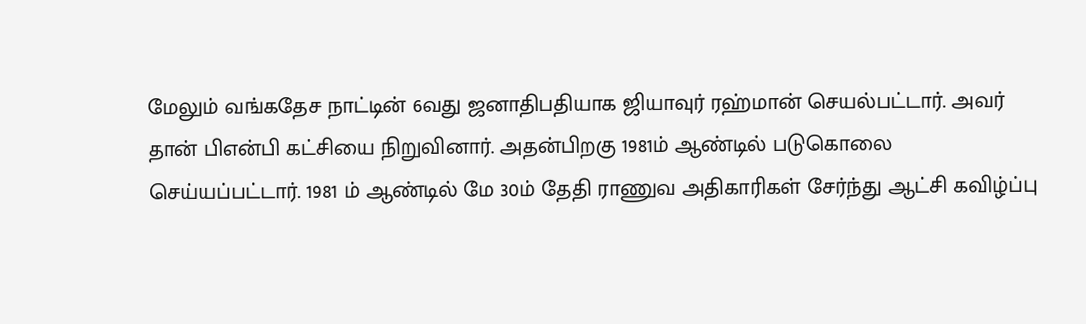மேலும் வங்கதேச நாட்டின் 6வது ஜனாதிபதியாக ஜியாவுர் ரஹ்மான் செயல்பட்டார். அவர் தான் பிஎன்பி கட்சியை நிறுவினார். அதன்பிறகு 1981ம் ஆண்டில் படுகொலை செய்யப்பட்டார். 1981 ம் ஆண்டில் மே 30ம் தேதி ராணுவ அதிகாரிகள் சேர்ந்து ஆட்சி கவிழ்ப்பு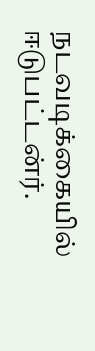நடவடிக்கையில் ஈடுபட்டன்ர்.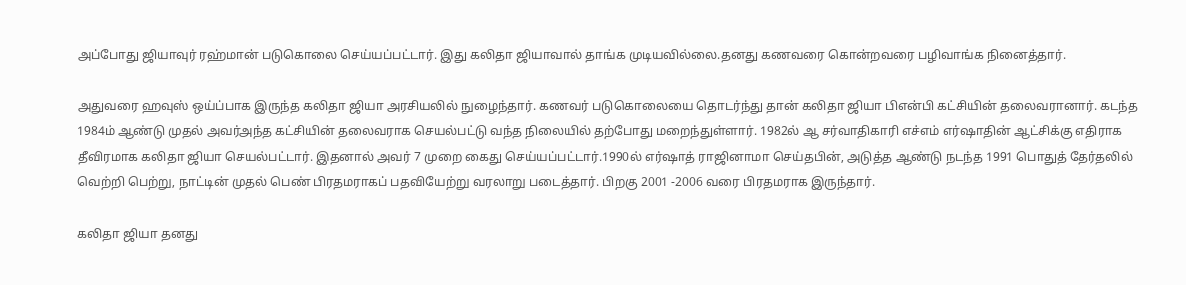அப்போது ஜியாவுர் ரஹ்மான் படுகொலை செய்யப்பட்டார். இது கலிதா ஜியாவால் தாங்க முடியவில்லை.தனது கணவரை கொன்றவரை பழிவாங்க நினைத்தார்.

அதுவரை ஹவுஸ் ஒய்ப்பாக இருந்த கலிதா ஜியா அரசியலில் நுழைந்தார். கணவர் படுகொலையை தொடர்ந்து தான் கலிதா ஜியா பிஎன்பி கட்சியின் தலைவரானார். கடந்த 1984ம் ஆண்டு முதல் அவர்அந்த கட்சியின் தலைவராக செயல்பட்டு வந்த நிலையில் தற்போது மறைந்துள்ளார். 1982ல் ஆ சர்வாதிகாரி எச்எம் எர்ஷாதின் ஆட்சிக்கு எதிராக தீவிரமாக கலிதா ஜியா செயல்பட்டார். இதனால் அவர் 7 முறை கைது செய்யப்பட்டார்.1990ல் எர்ஷாத் ராஜினாமா செய்தபின், அடுத்த ஆண்டு நடந்த 1991 பொதுத் தேர்தலில் வெற்றி பெற்று, நாட்டின் முதல் பெண் பிரதமராகப் பதவியேற்று வரலாறு படைத்தார். பிறகு 2001 -2006 வரை பிரதமராக இருந்தார்.

கலிதா ஜியா தனது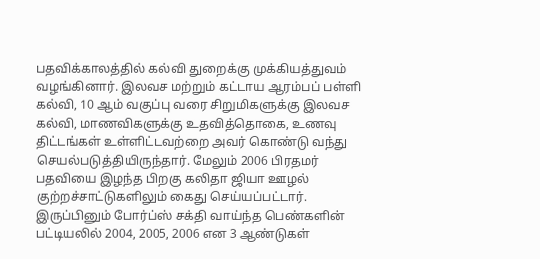பதவிக்காலத்தில் கல்வி துறைக்கு முக்கியத்துவம் வழங்கினார். இலவச மற்றும் கட்டாய ஆரம்பப் பள்ளி கல்வி, 10 ஆம் வகுப்பு வரை சிறுமிகளுக்கு இலவச கல்வி, மாணவிகளுக்கு உதவித்தொகை, உணவு திட்டங்கள் உள்ளிட்டவற்றை அவர் கொண்டு வந்து செயல்படுத்தியிருந்தார். மேலும் 2006 பிரதமர் பதவியை இழந்த பிறகு கலிதா ஜியா ஊழல் குற்றச்சாட்டுகளிலும் கைது செய்யப்பட்டார். இருப்பினும் போர்ப்ஸ் சக்தி வாய்ந்த பெண்களின் பட்டியலில் 2004, 2005, 2006 என 3 ஆண்டுகள்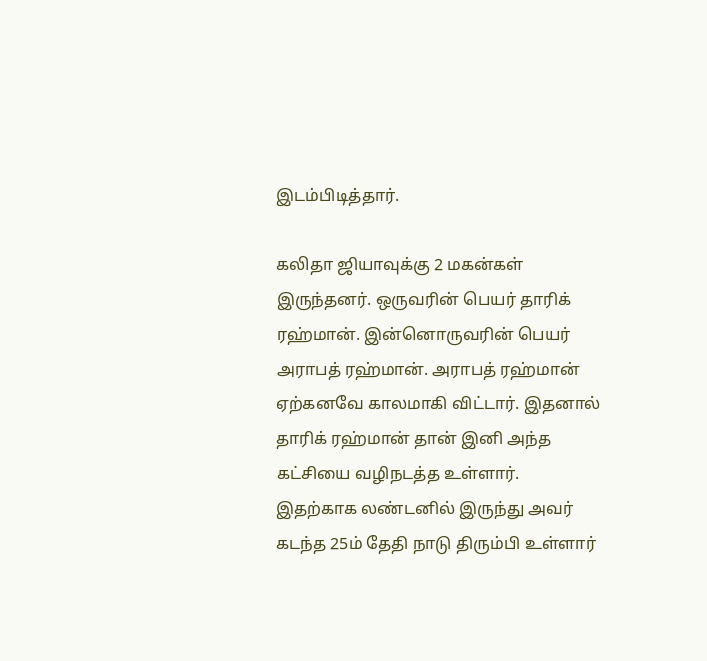இடம்பிடித்தார்.

கலிதா ஜியாவுக்கு 2 மகன்கள் இருந்தனர். ஒருவரின் பெயர் தாரிக் ரஹ்மான். இன்னொருவரின் பெயர் அராபத் ரஹ்மான். அராபத் ரஹ்மான் ஏற்கனவே காலமாகி விட்டார். இதனால் தாரிக் ரஹ்மான் தான் இனி அந்த கட்சியை வழிநடத்த உள்ளார். இதற்காக லண்டனில் இருந்து அவர் கடந்த 25ம் தேதி நாடு திரும்பி உள்ளார்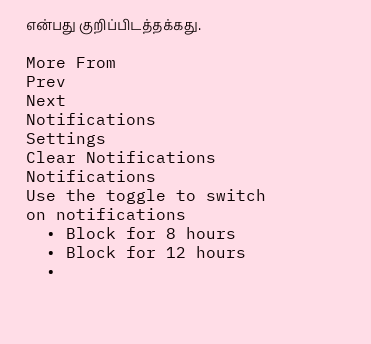என்பது குறிப்பிடத்தக்கது.

More From
Prev
Next
Notifications
Settings
Clear Notifications
Notifications
Use the toggle to switch on notifications
  • Block for 8 hours
  • Block for 12 hours
  •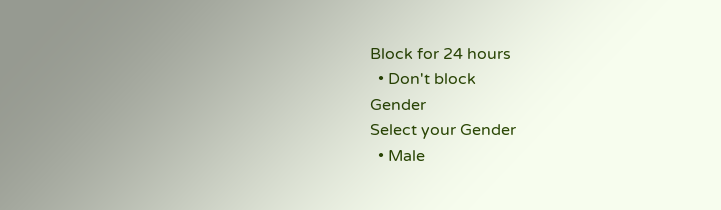Block for 24 hours
  • Don't block
Gender
Select your Gender
  • Male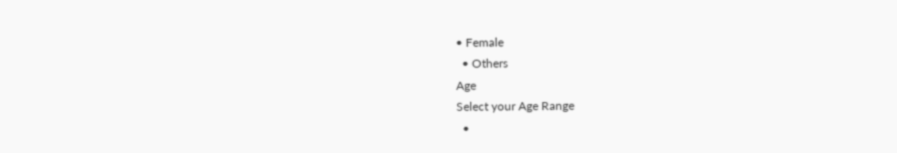• Female
  • Others
Age
Select your Age Range
  •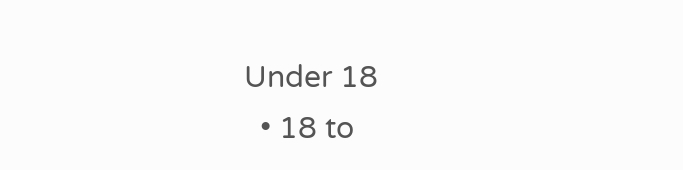Under 18
  • 18 to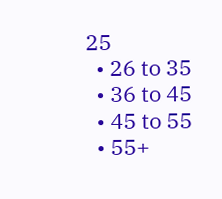25
  • 26 to 35
  • 36 to 45
  • 45 to 55
  • 55+